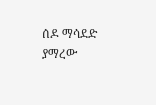ሰዶ ማሳደድ ያማረው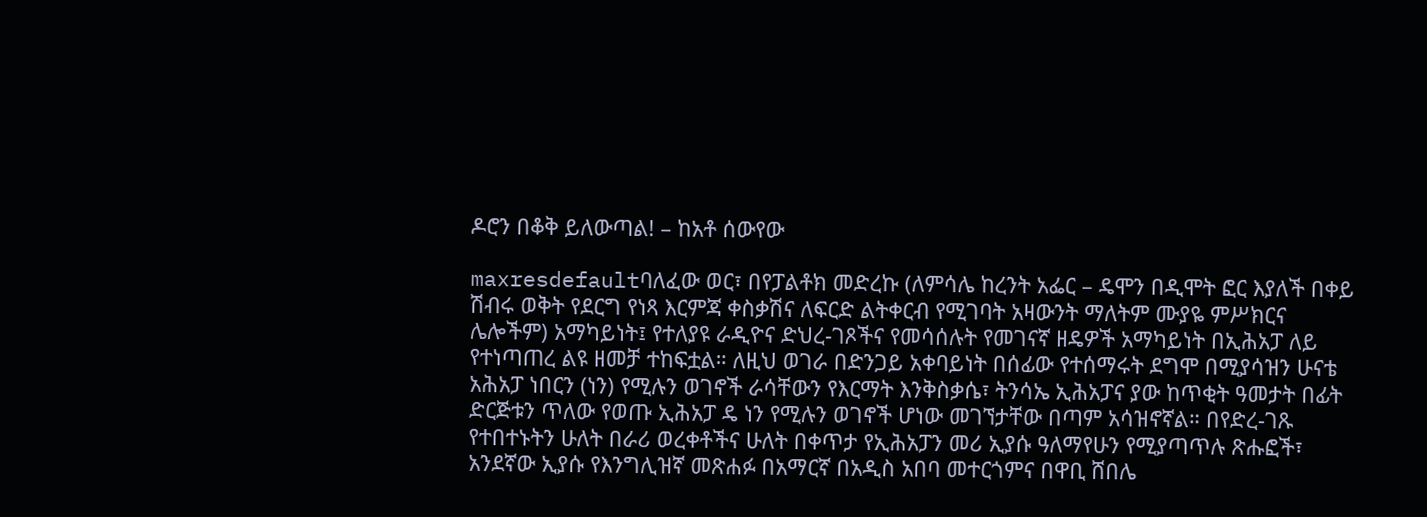ዶሮን በቆቅ ይለውጣል! – ከአቶ ሰውየው

maxresdefaultባለፈው ወር፣ በየፓልቶክ መድረኩ (ለምሳሌ ከረንት አፌር – ዴሞን በዲሞት ፎር እያለች በቀይ ሽብሩ ወቅት የደርግ የነጻ እርምጃ ቀስቃሽና ለፍርድ ልትቀርብ የሚገባት አዛውንት ማለትም ሙያዬ ምሥክርና ሌሎችም) አማካይነት፤ የተለያዩ ራዲዮና ድህረ-ገጾችና የመሳሰሉት የመገናኛ ዘዴዎች አማካይነት በኢሕአፓ ለይ የተነጣጠረ ልዩ ዘመቻ ተከፍቷል። ለዚህ ወገራ በድንጋይ አቀባይነት በሰፊው የተሰማሩት ደግሞ በሚያሳዝን ሁናቴ አሕአፓ ነበርን (ነን) የሚሉን ወገኖች ራሳቸውን የእርማት እንቅስቃሴ፣ ትንሳኤ ኢሕአፓና ያው ከጥቂት ዓመታት በፊት ድርጅቱን ጥለው የወጡ ኢሕአፓ ዴ ነን የሚሉን ወገኖች ሆነው መገኘታቸው በጣም አሳዝኖኛል። በየድረ-ገጹ የተበተኑትን ሁለት በራሪ ወረቀቶችና ሁለት በቀጥታ የኢሕአፓን መሪ ኢያሱ ዓለማየሁን የሚያጣጥሉ ጽሑፎች፣ አንደኛው ኢያሱ የእንግሊዝኛ መጽሐፉ በአማርኛ በአዲስ አበባ መተርጎምና በዋቢ ሸበሌ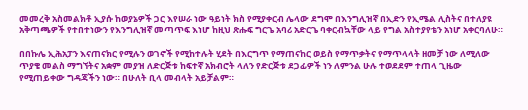መመረቅ አስመልክቶ ኢያሱ ከወያኔዎች ጋር እየሠራ ነው ዓይነት ክስ የሚያቀርብ ሌላው ደግሞ በእንግሊዝኛ በኢድን የኢሜል ሊስትና በተለያዩ አቅጣጫዎች የተበተነውን የእንግሊዝኛ መጣጥፍ እነሆ ከዚህ ጽሑፍ ግርጌ አባሪ አድርጌ ባቀርብኳቸው ላይ የግል አስተያየቴን አነሆ አቀርባለሁ።

በበኩሌ ኢሕአፓን እናጠናክር የሚሉን ወገኖች የሚከተሉት ሂደት በእርግጥ የማጠናከር ወይስ የማጥቃትና የማጥላላት ዘመቻ ነው ለሚለው ጥያቄ መልስ ማግኘትና አቋም መያዝ ለድርጅቱ ከፍተኛ አክብሮት ላለን የድርጅቱ ደጋፊዎች ነን ለምንል ሁሉ ተወደደም ተጠላ ጊዜው የሚጠይቀው ግዳጃችን ነው። በሁለት ቢላ መብላት አይቻልም።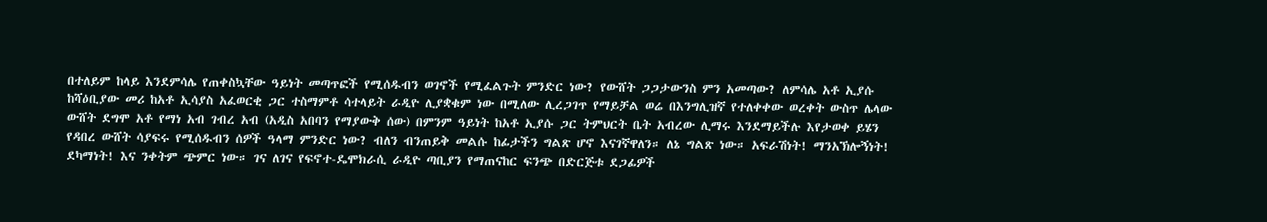በተለይም ከላይ እንደምሳሌ የጠቀስኳቸው ዓይነት መጣጥፎች የሚሰዱብን ወገኖች የሚፈልጉት ምንድር ነው? የውሸት ጋጋታውንስ ምን አመጣው? ለምሳሌ አቶ ኢያሱ ከሻዕቢያው መሪ ከአቶ ኢሳያስ አፈወርቂ ጋር ተስማምቶ ሳተላይት ራዲዮ ሊያቋቁም ነው በሚለው ሊረጋገጥ የማይቻል ወሬ በእንግሊዝኛ የተለቀቀው ወረቀት ውስጥ ሌላው ውሸት ደግሞ አቶ የማነ አብ ገብረ አብ (አዲስ አበባን የማያውቅ ሰው) በምንም ዓይነት ከአቶ ኢያሱ ጋር ትምህርት ቤት አብረው ሊማሩ እንደማይችሉ እየታወቀ ይሄን የዳበረ ውሸት ሳያፍሩ የሚሰዱብን ሰዎች ዓላማ ምንድር ነው? ብለን ብንጠይቅ መልሱ ከፊታችን ግልጽ ሆኖ እናገኛዋለን። ለኔ ግልጽ ነው። አፍራሽነት! ማንአኽሎኝነት! ደካማነት! እና ንቀትም ጭምር ነው። ገና ለገና የፍኖተ-ዴሞክራሲ ራዲዮ ጣቢያን የማጠናከር ፍንጭ በድርጅቱ ደጋፊዎች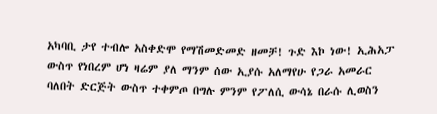አካባቢ ታየ ተብሎ አስቀድሞ የማሽመድመድ ዘመቻ! ጉድ እኮ ነው! ኢሕአፓ ውስጥ የነበረም ሆነ ዛሬም ያለ ማንም ሰው ኢያሱ አለማየሁ የጋራ አመራር ባለበት ድርጅት ውስጥ ተቀምጦ በግሉ ምንም የፖለሲ ውሳኔ በራሱ ሊወስን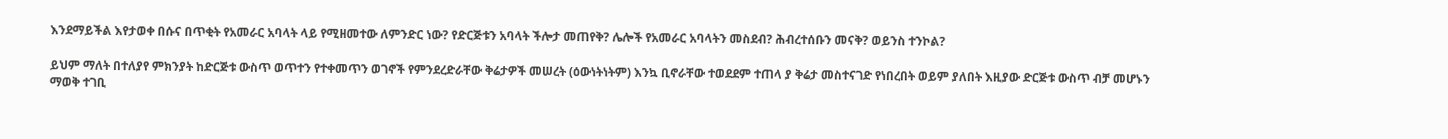እንደማይችል እየታወቀ በሱና በጥቂት የአመራር አባላት ላይ የሚዘመተው ለምንድር ነው? የድርጅቱን አባላት ችሎታ መጠየቅ? ሌሎች የአመራር አባላትን መስደብ? ሕብረተሰቡን መናቅ? ወይንስ ተንኮል?

ይህም ማለት በተለያየ ምክንያት ከድርጅቱ ውስጥ ወጥተን የተቀመጥን ወገኖች የምንደረድራቸው ቅሬታዎች መሠረት (ዕውነትነትም) እንኳ ቢኖራቸው ተወደደም ተጠላ ያ ቅሬታ መስተናገድ የነበረበት ወይም ያለበት እዚያው ድርጅቱ ውስጥ ብቻ መሆኑን ማወቅ ተገቢ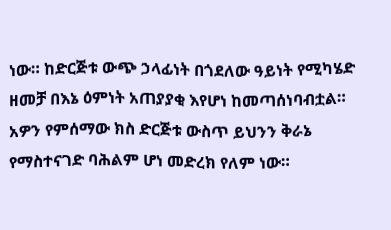ነው። ከድርጅቱ ውጭ ኃላፊነት በጎደለው ዓይነት የሚካሄድ ዘመቻ በእኔ ዕምነት አጠያያቂ እየሆነ ከመጣሰነባብቷል። አዎን የምሰማው ክስ ድርጅቱ ውስጥ ይህንን ቅራኔ የማስተናገድ ባሕልም ሆነ መድረክ የለም ነው።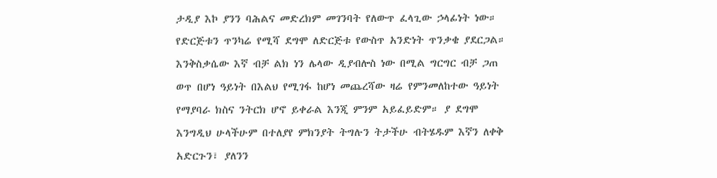ታዲያ እኮ ያንን ባሕልና መድረክም መገንባት የለውጥ ፈላጊው ኃላፊነት ነው። የድርጅቱን ጥንካሬ የሚሻ ደግሞ ለድርጅቱ የውስጥ አንድነት ጥንቃቄ ያደርጋል። እንቅስቃሴው እኛ ብቻ ልክ ነን ሌላው ዲያብሎስ ነው በሚል ግርግር ብቻ ጋጠ ወጥ በሆነ ዓይነት በእልህ የሚገፋ ከሆነ መጨረሻው ዛሬ የምንመለከተው ዓይነት የማያባራ ክስና ንትርክ ሆኖ ይቀራል እንጂ ምንም አይፈይድም። ያ ደግሞ እንግዲህ ሁላችሁም በተለያየ ምክንያት ትግሉን ትታችሁ ብትሄዱም እኛን ለቀቅ አድርጉን፣ ያለንን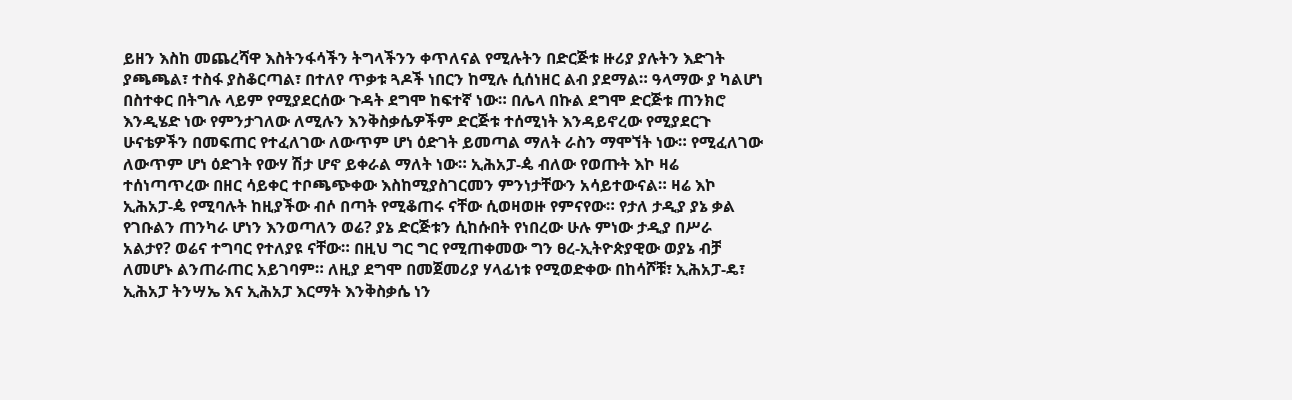ይዘን እስከ መጨረሻዋ እስትንፋሳችን ትግላችንን ቀጥለናል የሚሉትን በድርጅቱ ዙሪያ ያሉትን እድገት ያጫጫል፣ ተስፋ ያስቆርጣል፣ በተለየ ጥቃቱ ጓዶች ነበርን ከሚሉ ሲሰነዘር ልብ ያደማል። ዓላማው ያ ካልሆነ በስተቀር በትግሉ ላይም የሚያደርሰው ጉዳት ደግሞ ከፍተኛ ነው። በሌላ በኩል ደግሞ ድርጅቱ ጠንክሮ እንዲሄድ ነው የምንታገለው ለሚሉን እንቅስቃሴዎችም ድርጅቱ ተሰሚነት እንዳይኖረው የሚያደርጉ ሁናቴዎችን በመፍጠር የተፈለገው ለውጥም ሆነ ዕድገት ይመጣል ማለት ራስን ማሞኘት ነው። የሚፈለገው ለውጥም ሆነ ዕድገት የውሃ ሽታ ሆኖ ይቀራል ማለት ነው። ኢሕአፓ-ዼ ብለው የወጡት እኮ ዛሬ ተሰነጣጥረው በዘር ሳይቀር ተቦጫጭቀው እስከሚያስገርመን ምንነታቸውን አሳይተውናል። ዛሬ እኮ ኢሕአፓ-ዼ የሚባሉት ከዚያችው ብሶ በጣት የሚቆጠሩ ናቸው ሲወዛወዙ የምናየው። የታለ ታዲያ ያኔ ቃል የገቡልን ጠንካራ ሆነን እንወጣለን ወሬ? ያኔ ድርጅቱን ሲከሱበት የነበረው ሁሉ ምነው ታዲያ በሥራ አልታየ? ወሬና ተግባር የተለያዩ ናቸው። በዚህ ግር ግር የሚጠቀመው ግን ፀረ-ኢትዮጵያዊው ወያኔ ብቻ ለመሆኑ ልንጠራጠር አይገባም። ለዚያ ደግሞ በመጀመሪያ ሃላፊነቱ የሚወድቀው በከሳሾቹ፣ ኢሕአፓ-ዴ፣ ኢሕአፓ ትንሣኤ እና ኢሕአፓ እርማት እንቅስቃሴ ነን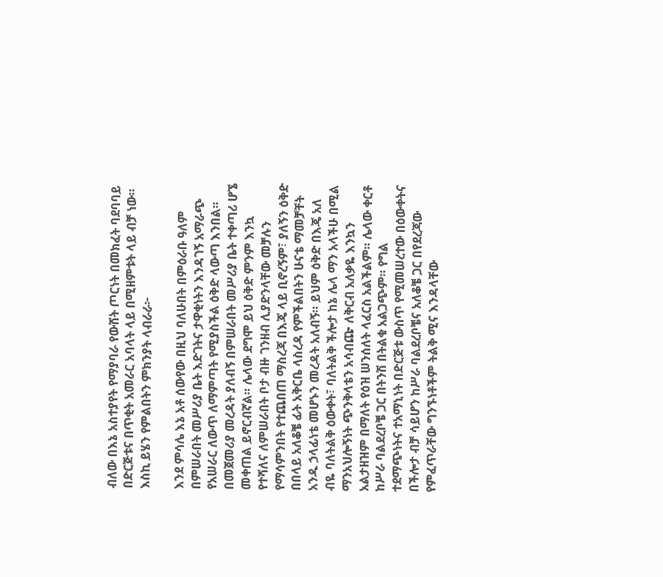ብለው በእኔ አስተያየት የማያባራ የውሸት ጦርነት በመክፈት ባደባባይ በድርጅቱና በጥቂት አመራር አባላት ላይ በሚዘምቱት ላይ ብቻ ነው። እስኪ ይሄን የምልበትን ምክንያት ላብራራ፦

እንደ ምሳሌ እኔ አቶ ሰውየው በዚህ ባለሁበት በምዕራቡ ዓለም በምሠራበት መሥሪያ ቤት እድገትና ታዋቂነትን እንዳገኝ አማራጭ የአሠራር ለውጥ ለማምጣት የሚያስችል ዕቅድ ላውጣ እንበል። በመጀመሪያ መረዳት ያለብኝ በምሠራበት መሥሪያ ቤት ተቀጣሪ ሆኜ መቀጠል ይኖርብኛል። ሌላው ደግሞ ይህ ዕቅድ ምንም እንኳ የተሻለና ለምሠራበት ቦታ ብዙ ገንዘብ ሊያድንላቸው መቻሉን የማሳምንበት የተጨበጠ ማስረጃ በእጄ ላይ ቢኖረኝም፣ ያለኝን ዕቅድ በበላይ አለቆቼ ፊት አቅርቤ ላስረዳ የምችልበትን ሁናቴ ማመቻቸት አንዱ ኃላፊነቴ መሆኑን መረዳት አለብኝ። ይህም ዕቅድ በእጄ አለ ብዬ ባለትልቅ ዕውቀት፣ ባለትልቅ ችሎታ ከኔ ሌላ ማን አላችሁ በሚል ማንአህሎኝነት ጭንቅላቴን አሳብጬ ለቅርብ አለቃዬ እንኳን አልታዘዝም በማለት የዕዝ ሠንሰለት ላፈርስ አልችልም። ሌላው ቀርቶ ከሥራ ባልደረቦቼ ጋር በትንሽ በትልቁ አልጋጭም። የግል ተደማጭነትና ተአማኒነት በድርጅቱ ውስጥ የሚመሠረተው በዕውቀትና በችሎታ ብቻ ሳይሆን ከሥራ ባልደረቦቼና አለቆቼ ጋር በየደረጃው የምፈጥራቸው ግንኙነቶችም ትልቅ ሚና እንዳላቸው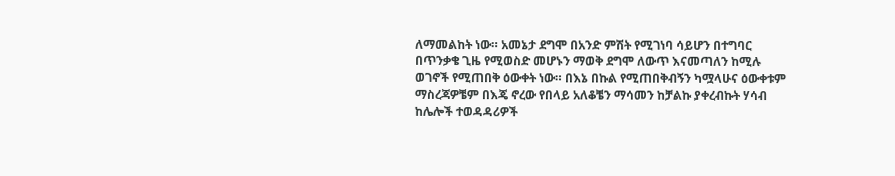ለማመልከት ነው። አመኔታ ደግሞ በአንድ ምሽት የሚገነባ ሳይሆን በተግባር በጥንቃቄ ጊዜ የሚወስድ መሆኑን ማወቅ ደግሞ ለውጥ እናመጣለን ከሚሉ ወገኖች የሚጠበቅ ዕውቀት ነው። በእኔ በኩል የሚጠበቅብኝን ካሟላሁና ዕውቀቱም ማስረጃዎቼም በእጄ ኖረው የበላይ አለቆቼን ማሳመን ከቻልኩ ያቀረብኩት ሃሳብ ከሌሎች ተወዳዳሪዎች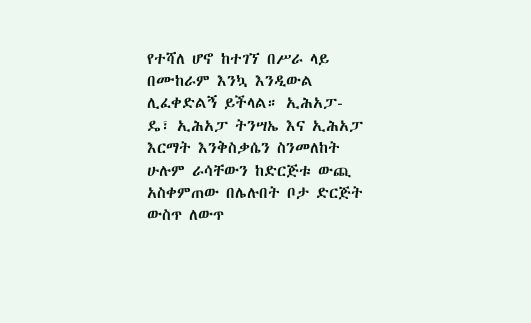የተሻለ ሆኖ ከተገኘ በሥራ ላይ በሙከራም እንኳ እንዲውል ሊፈቀድልኝ ይችላል። ኢሕአፓ-ዴ፣ ኢሕአፓ ትንሣኤ እና ኢሕአፓ እርማት እንቅስቃሴን ስንመለከት ሁሉም ራሳቸውን ከድርጅቱ ውጪ አስቀምጠው በሌሉበት ቦታ ድርጅት ውስጥ ለውጥ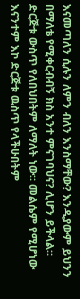እናመጣለን ሲሉን ለምን ብለን እንስማቸው? እንዲያውም ይህንን በማለቴ የሚቀርብብኝ ክስ አንተ ምናገባህና? ሊሆን ይችላል። ድርጅቱ ውስጥ የለበህበትም ለማለት ነው። መልሴም የሚሆነው እናንተም እኮ ድርጅቱ ዉስጥ የላችሁበትም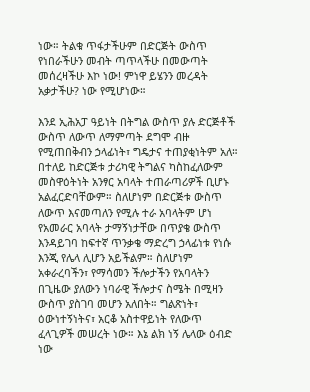ነው። ትልቁ ጥፋታችሁም በድርጅት ውስጥ የነበራችሁን መብት ጣጥላችሁ በመውጣት መሰረዛችሁ እኮ ነው! ምነዋ ይሄንን መረዳት አቃታችሁ? ነው የሚሆነው።

እንደ ኢሕአፓ ዓይነት በትግል ውስጥ ያሉ ድርጅቶች ውስጥ ለውጥ ለማምጣት ደግሞ ብዙ የሚጠበቅብን ኃላፊነት፣ ግዴታና ተጠያቂነትም አለ። በተለይ ከድርጅቱ ታሪካዊ ትግልና ካስከፈለውም መስዋዕትነት አንፃር አባላት ተጠራጣሪዎች ቢሆኑ አልፈርድባቸውም። ስለሆነም በድርጅቱ ውስጥ ለውጥ እናመጣለን የሚሉ ተራ አባላትም ሆነ የአመራር አባላት ታማኝነታቸው በጥያቄ ውስጥ እንዳይገባ ከፍተኛ ጥንቃቄ ማድረግ ኃላፊነቱ የነሱ እንጂ የሌላ ሊሆን አይችልም። ስለሆነም አቀራረባችን፣ የማሳመን ችሎታችን የአባላትን በጊዜው ያለውን ነባራዊ ችሎታና ስሜት በሚዛን ውስጥ ያስገባ መሆን አለበት። ግልጽነት፣ ዕውነተኝነትና፣ አርቆ አስተዋይነት የለውጥ ፈላጊዎች መሠረት ነው። እኔ ልክ ነኝ ሌላው ዕብድ ነው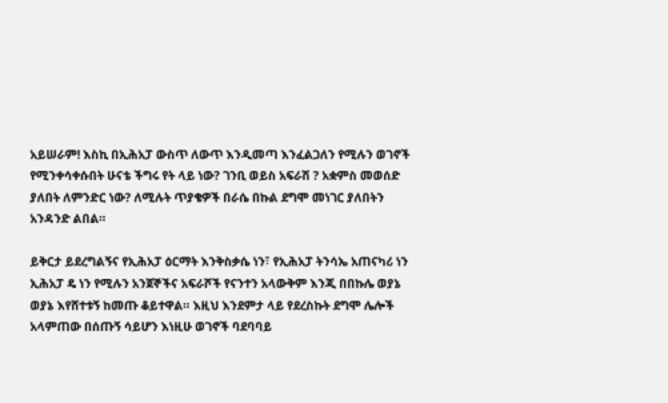አይሠራም! እስኪ በኢሕአፓ ውስጥ ለውጥ እንዲመጣ እንፈልጋለን የሚሉን ወገኖች የሚንቀሳቀሱበት ሁናቴ ችግሩ የት ላይ ነው? ገንቢ ወይስ አፍራሽ ? አቋምስ መወሰድ ያለበት ለምንድር ነው? ለሚሉት ጥያቄዎች በራሴ በኩል ደግሞ መነገር ያለበትን አንዳንድ ልበል።

ይቅርታ ይደረግልኝና የኢሕአፓ ዕርማት እንቅስቃሴ ነን፣ የኢሕአፓ ትንሳኤ አጠናካሪ ነን ኢሕአፓ ዴ ነን የሚሉን አንጀኞችና አፍራሾች የናንተን አላውቅም እንጂ በበኩሌ ወያኔ ወያኔ እየሸተቱኝ ከመጡ ቆይተዋል። እዚህ እንደምታ ላይ የደረስኩት ደግሞ ሌሎች አላምጠው በሰጡኝ ሳይሆን እነዚሁ ወገኖች ባደባባይ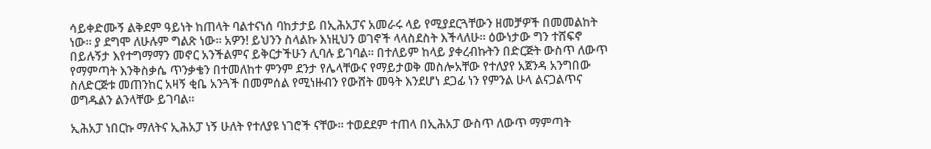ሳይቀድሙኝ ልቅደም ዓይነት ከጠላት ባልተናነሰ ባከታታይ በኢሕአፓና አመራሩ ላይ የሚያደርጓቸውን ዘመቻዎች በመመልከት ነው። ያ ደግሞ ለሁሉም ግልጽ ነው። አዎን! ይህንን ስላልኩ እነዚህን ወገኖች ላላስደስት እችላለሁ። ዕውነታው ግን ተሸፍኖ በይሉኝታ እየተግማማን መኖር አንችልምና ይቅርታችሁን ሊባሉ ይገባል። በተለይም ከላይ ያቀረብኩትን በድርጅት ውስጥ ለውጥ የማምጣት እንቅስቃሴ ጥንቃቄን በተመለከተ ምንም ደንታ የሌላቸውና የማይታወቅ መስሎአቸው የተለያየ አጀንዳ አንግበው ስለድርጅቱ መጠንከር አዛኝ ቂቤ አንጓች በመምሰል የሚነዙብን የውሸት መዓት እንደሆነ ደጋፊ ነን የምንል ሁላ ልናጋልጥና ወግዱልን ልንላቸው ይገባል።

ኢሕአፓ ነበርኩ ማለትና ኢሕአፓ ነኝ ሁለት የተለያዩ ነገሮች ናቸው። ተወደደም ተጠላ በኢሕአፓ ውስጥ ለውጥ ማምጣት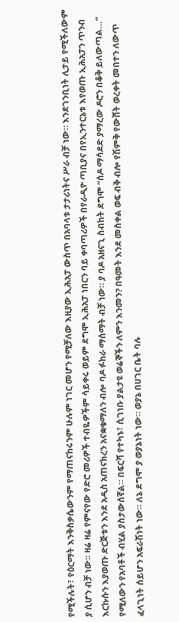የሚችሉት፣ የዕርማት እንቅስቃሴውንም የማጠናከሩንም ሁሉም ነገር መሆን የሚቻለው እዚያው ኢሕአፓ ውስጥ በአባላቱ ታታሪነትና ሥራ ብቻ ነው። እንደገንቢነት ሊታይ የሚችለውም ያ ሲሆን ብቻ ነው። ዛሬ ዛሬ የምናየው የድሮ መሪዎች ተብዬዎችም ሳይቀሩ ወይም ደግሞ ኢሕአፓ ነበርን ባይ ቀባጣሪዎች በየራዲዮ ጣቢያና በየኢንተርኔቱ እየወጡ ኢሕአፓን ጥንብ እርኩሱን እያወጡ ድርጅቱን እንደ አዲስ አጠናክረን አናቋቁማለን ብሎ ባዶ ፉከራ ማሰማት ብቻ ነው። ያ ባዶ አዘናጊ ስብከት ደግሞ “ሰዶ ማሳደድ ያማረው ዶሮን በቆቅ ይለውጣል…” የሚለውን የአባቶች ብሂል ያስታውሰኛል። በፍርሻ የተካኑ፣ ሲገነቡ ያልታዩ ወሬኞችን ለምን እንመን? በዓመት እንደ መስቀል ወፍ ብቅ ብሎ የሽምቅ የውሸት ወረቀት መበተን ለውጥ ፈላጊነት ሰይሆን አፍራሽነት ነው። ለኔ ደግሞ ያ ወያኔነት ነው። ወያኔ በሀገር ቤት ባሉ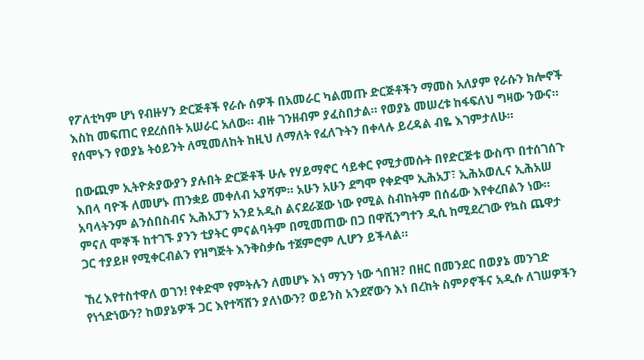የፖለቲካም ሆነ የብዙሃን ድርጅቶች የራሱ ሰዎች በአመራር ካልመጡ ድርጅቶችን ማመስ አለያም የራሱን ክሎኖች እስከ መፍጠር የደረሰበት አሠራር አለው። ብዙ ገንዘብም ያፈስበታል። የወያኔ መሠረቱ ከፋፍለህ ግዛው ንውና። የሰሞኑን የወያኔ ትዕይንት ለሚመለከት ከዚህ ለማለት የፈለጉትን በቀላሉ ይረዳል ብዬ እገምታለሁ።

በውጪም ኢትዮጵያውያን ያሉበት ድርጅቶች ሁሉ የሃይማኖር ሳይቀር የሚታመሱት በየድርጅቱ ውስጥ በተሰገሰጉ እበላ ባዮች ለመሆኑ ጠንቋይ መቀለብ አያሻም። አሁን አሁን ደግሞ የቀድሞ ኢሕአፓ፣ ኢሕአወሊና ኢሕአሠ አባላትንም ልንሰበስብና ኢሕአፓን አንደ አዲስ ልናደራጀው ነው የሚል ስብከትም በሰፊው እየቀረበልን ነው። ምናለ ሞኞች ከተገኙ ያንን ቲያትር ምናልባትም በሚመጠው በጋ በዋሺንግተን ዲሲ ከሚደረገው የኳስ ጨዋታ ጋር ተያይዞ የሚቀርብልን የዝግጅት እንቅስቃሴ ተጀምሮም ሊሆን ይችላል።

ኸረ እየተስተዋለ ወገን! የቀድሞ የምትሉን ለመሆኑ እነ ማንን ነው ጎበዝ? በዘር በመንደር በወያኔ መንገድ የነጎድነውን? ከወያኔዎች ጋር እየተሻሸን ያለነውን? ወይንስ አንደኛውን እነ በረከት ስምዖኖችና አዲሱ ለገሠዎችን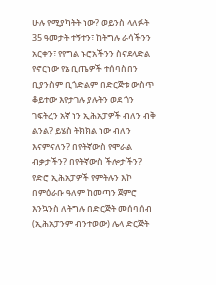ሁሉ የሚያካትት ነው? ወይንስ ላለፉት 35 ዓመታት ተኝተን፣ ከትግሉ ራሳችንን አርቀን፣ የየግል ኑሮአችንን ስናደላድል የኖርነው የኔ ቢጤዎች ተሰባስበን ቢያንስም ቢጎድልም በድርጅቱ ውስጥ ቆይተው እየታገሉ ያሉትን ወደ ጎን ገፍትረን አኛ ነን ኢሕአፓዎች ብለን ብቅ ልንል? ይሄስ ትክክል ነው ብለን እናምናለን? በየትኛውስ የሞራል ብቃታችን? በየትኛውስ ችሎታችን? የድሮ ኢሕአፓዎች የምትሉን እኮ በምዕራቡ ዓለም ከመጣን ጀምሮ እንኳንስ ለትግሉ በድርጅት መሰባሰብ (ኢሕአፓንም ብንተወው) ሌላ ድርጅት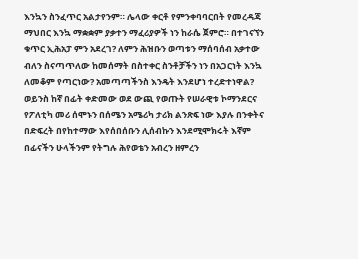እንኳን ስንፈጥር አልታየንም። ሌላው ቀርቶ የምንቀባባርበት የመረዳጃ ማህበር እንኳ ማቋቋም ያቃተን ማፈሪያዎች ነን ከራሴ ጀምሮ። በተገናኘን ቁጥር ኢሕአፓ ምን አደረገ? ለምን ሕዝቡን ወጣቱን ማሰባሰብ አቃተው ብለን ስናጣጥለው ከመሰማት በስተቀር ስንቶቻችን ነን በአጋርነት እንኳ ለመቆም የጣርነው? አመጣጣችንስ እንዴት እንደሆነ ተረድተነዋል? ወይንስ ከኛ በፊት ቀድመው ወደ ውጪ የወጡት የሠራዊቱ ኮማንደርና የፖለቲካ መሪ ሰሞኑን በሰሜን አሜሪካ ታሪክ ልንጽፍ ነው እያሉ በንቀትና በድፍረት በየከተማው እየሰበሰቡን ሊሰብኩን እንደሚሞክሩት እኛም በፊናችን ሁላችንም የትግሉ ሕየወቴን አብረን ዘምረን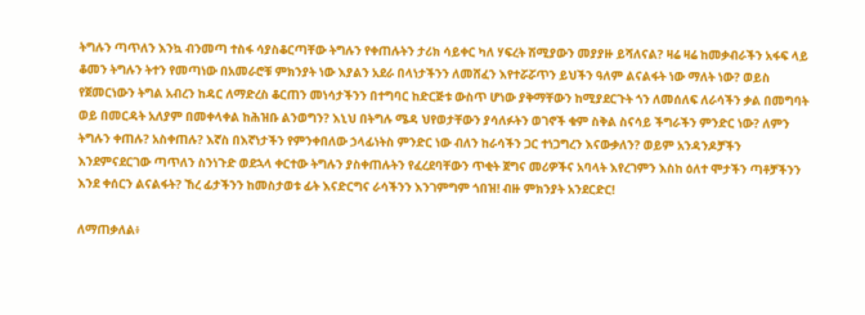ትግሉን ጣጥለን እንኳ ብንመጣ ተስፋ ሳያስቆርጣቸው ትግሉን የቀጠሉትን ታሪክ ሳይቀር ካለ ሃፍረት ሽሚያውን መያያዙ ይሻለናል? ዛሬ ዛሬ ከመቃብራችን አፋፍ ላይ ቆመን ትግሉን ትተን የመጣነው በአመራሮቹ ምክንያት ነው እያልን አደራ በላነታችንን ለመሸፈን እየተሯሯጥን ይህችን ዓለም ልናልፋት ነው ማለት ነው? ወይስ የጀመርነውን ትግል አብረን ከዳር ለማድረስ ቆርጠን መነሳታችንን በተግባር ከድርጅቱ ውስጥ ሆነው ያቅማቸውን ከሚያደርጉት ጎን ለመሰለፍ ለራሳችን ቃል በመግባት ወይ በመርዳት አለያም በመቀላቀል ከሕዝቡ ልንወግን? እኒህ በትግሉ ሜዳ ህየወታቸውን ያሳለፉትን ወገኖች ቁም ስቅል ስናሳይ ችግራችን ምንድር ነው? ለምን ትግሉን ቀጠሉ? አስቀጠሉ? እኛስ በእኛነታችን የምንቀበለው ኃላፊነትስ ምንድር ነው ብለን ከራሳችን ጋር ተነጋግረን እናውቃለን? ወይም አንዳንዶቻችን እንደምናደርገው ጣጥለን ስንነጉድ ወደኋላ ቀርተው ትግሉን ያስቀጠሉትን የፈረደባቸውን ጥቂት ጀግና መሪዎችና አባላት እየረገምን እስከ ዕለተ ሞታችን ጣቶቻችንን እንደ ቀሰርን ልናልፋት? ኸረ ፊታችንን ከመስታወቱ ፊት እናድርግና ራሳችንን እንገምግም ጎበዝ! ብዙ ምክንያት አንደርድር!

ለማጠቃለል፥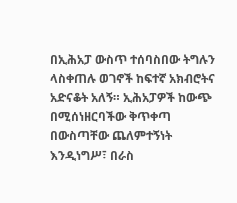በኢሕአፓ ውስጥ ተሰባስበው ትግሉን ላስቀጠሉ ወገኖች ከፍተኛ አክብሮትና አድናቆት አለኝ። ኢሕአፓዎች ከውጭ በሚሰነዘርባችው ቅጥቀጣ በውስጣቸው ጨለምተኝነት እንዲነግሥ፣ በራስ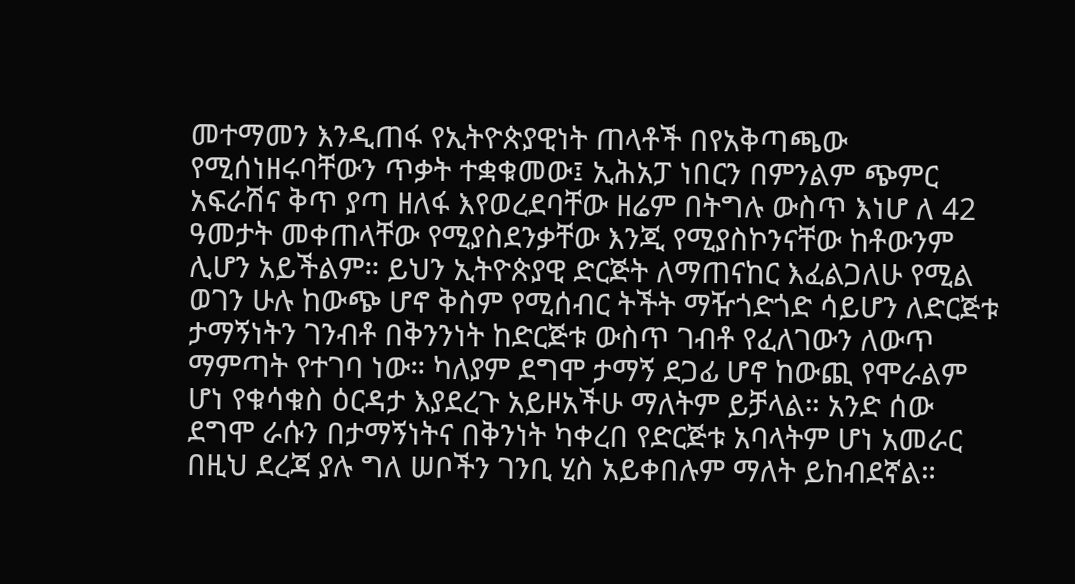መተማመን እንዲጠፋ የኢትዮጵያዊነት ጠላቶች በየአቅጣጫው የሚሰነዘሩባቸውን ጥቃት ተቋቁመው፤ ኢሕአፓ ነበርን በምንልም ጭምር አፍራሽና ቅጥ ያጣ ዘለፋ እየወረደባቸው ዘሬም በትግሉ ውስጥ እነሆ ለ 42 ዓመታት መቀጠላቸው የሚያስደንቃቸው እንጂ የሚያስኮንናቸው ከቶውንም ሊሆን አይችልም። ይህን ኢትዮጵያዊ ድርጅት ለማጠናከር እፈልጋለሁ የሚል ወገን ሁሉ ከውጭ ሆኖ ቅስም የሚሰብር ትችት ማዥጎድጎድ ሳይሆን ለድርጅቱ ታማኝነትን ገንብቶ በቅንንነት ከድርጅቱ ውስጥ ገብቶ የፈለገውን ለውጥ ማምጣት የተገባ ነው። ካለያም ደግሞ ታማኝ ደጋፊ ሆኖ ከውጪ የሞራልም ሆነ የቁሳቁስ ዕርዳታ እያደረጉ አይዞአችሁ ማለትም ይቻላል። አንድ ሰው ደግሞ ራሱን በታማኝነትና በቅንነት ካቀረበ የድርጅቱ አባላትም ሆነ አመራር በዚህ ደረጃ ያሉ ግለ ሠቦችን ገንቢ ሂስ አይቀበሉም ማለት ይከብደኛል።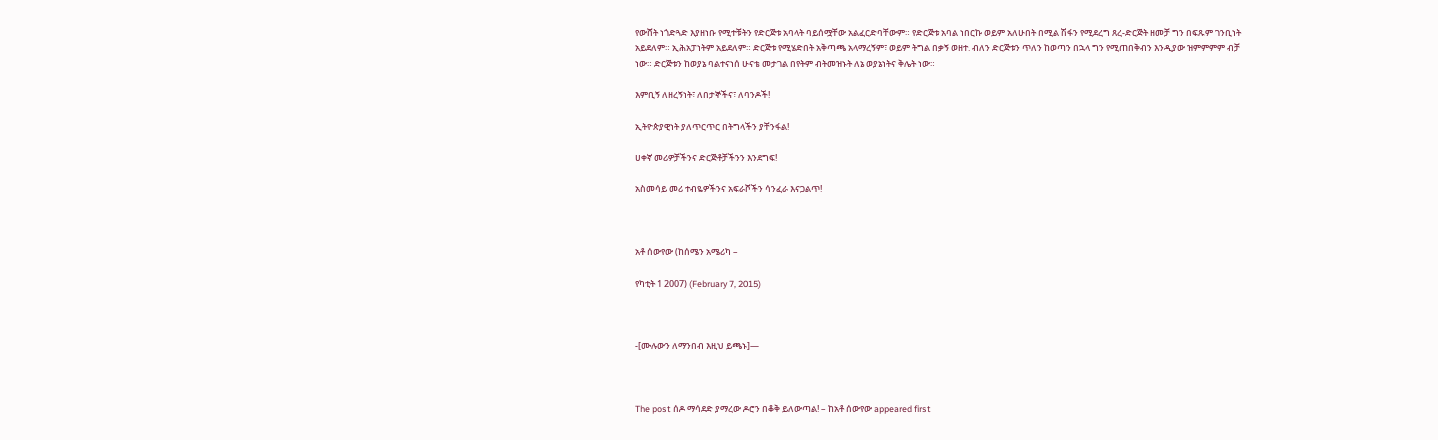የውሸት ነጎድጓድ እያዘነቡ የሚተቹትን የድርጅቱ አባላት ባይሰሟቸው አልፈርድባቸውም። የድርጅቱ አባል ነበርኩ ወይም አለሁበት በሚል ሽፋን የሚደረግ ጸረ-ድርጅት ዘመቻ ግን በፍጹም ገንቢነት አይደለም። ኢሕአፓነትም አይደለም። ድርጅቱ የሚሄድበት አቅጣጫ አላማረኝም፣ ወይም ትግል በቃኝ ወዘተ. ብለን ድርጅቱን ጥለን ከወጣን በኋላ ግን የሚጠበቅብን እንዲያው ዝምምምም ብቻ ነው። ድርጅቱን ከወያኔ ባልተናነሰ ሁናቴ መታገል በየትም ብትመዝኑት ለኔ ወያኔነትና ቅሌት ነው።

እምቢኝ ለዘረኝነት፣ ለበታኞችና፣ ለባንዶች!

ኢትዮጵያዊነት ያለጥርጥር በትግላችን ያቸንፋል!

ሀቀኛ መሪዎቻችንና ድርጅቶቻችንን እንደግፍ!

አስመሳይ መሪ ተብዬዎችንና አፍራሾችን ሳንፈራ እናጋልጥ!



አቶ ሰውየው (ከሰሜን አሜሪካ –

የካቲት 1 2007) (February 7, 2015)



-[ሙሉውን ለማንበብ እዚህ ይጫኑ]—



The post ሰዶ ማሳደድ ያማረው ዶሮን በቆቅ ይለውጣል! – ከአቶ ሰውየው appeared first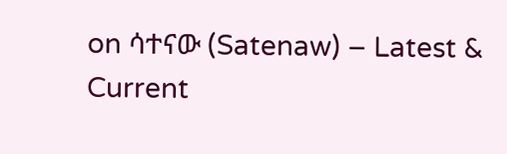on ሳተናው (Satenaw) – Latest & Current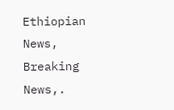Ethiopian News, Breaking News,.